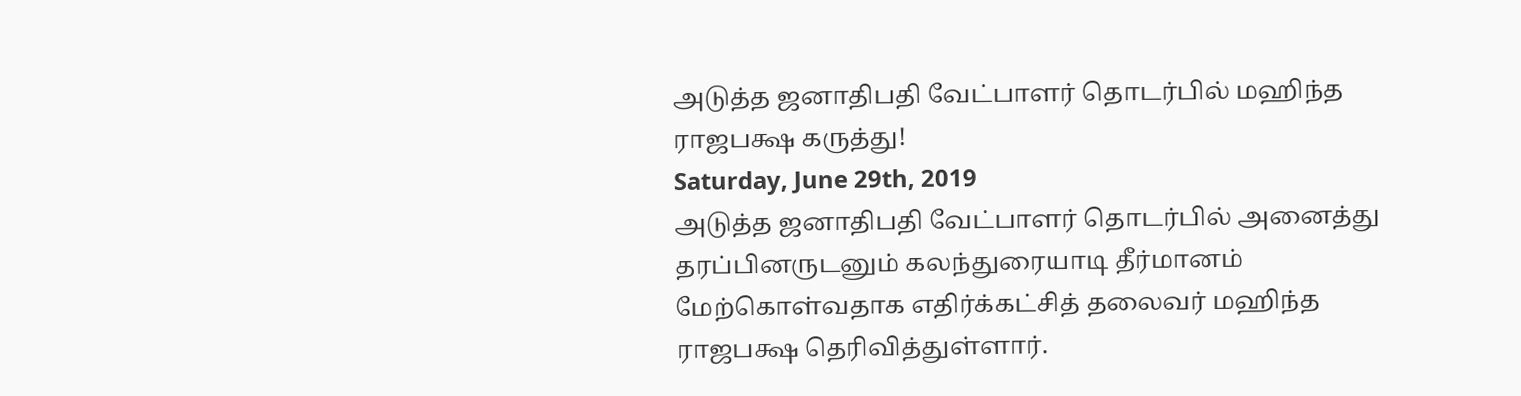அடுத்த ஜனாதிபதி வேட்பாளர் தொடர்பில் மஹிந்த ராஜபக்ஷ கருத்து!
Saturday, June 29th, 2019
அடுத்த ஜனாதிபதி வேட்பாளர் தொடர்பில் அனைத்து தரப்பினருடனும் கலந்துரையாடி தீர்மானம் மேற்கொள்வதாக எதிர்க்கட்சித் தலைவர் மஹிந்த ராஜபக்ஷ தெரிவித்துள்ளார்.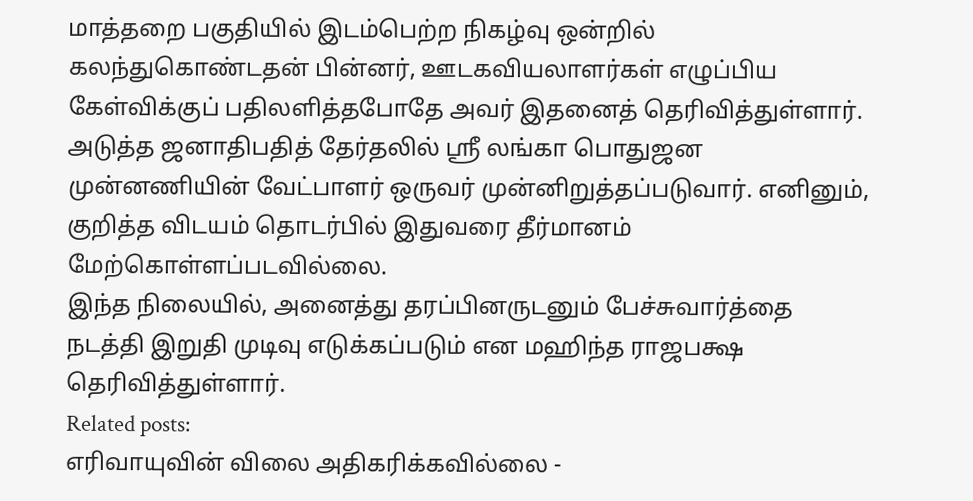மாத்தறை பகுதியில் இடம்பெற்ற நிகழ்வு ஒன்றில் கலந்துகொண்டதன் பின்னர், ஊடகவியலாளர்கள் எழுப்பிய கேள்விக்குப் பதிலளித்தபோதே அவர் இதனைத் தெரிவித்துள்ளார்.
அடுத்த ஜனாதிபதித் தேர்தலில் ஸ்ரீ லங்கா பொதுஜன முன்னணியின் வேட்பாளர் ஒருவர் முன்னிறுத்தப்படுவார். எனினும், குறித்த விடயம் தொடர்பில் இதுவரை தீர்மானம் மேற்கொள்ளப்படவில்லை.
இந்த நிலையில், அனைத்து தரப்பினருடனும் பேச்சுவார்த்தை நடத்தி இறுதி முடிவு எடுக்கப்படும் என மஹிந்த ராஜபக்ஷ தெரிவித்துள்ளார்.
Related posts:
எரிவாயுவின் விலை அதிகரிக்கவில்லை -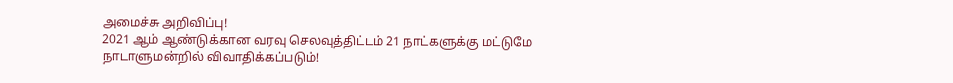அமைச்சு அறிவிப்பு!
2021 ஆம் ஆண்டுக்கான வரவு செலவுத்திட்டம் 21 நாட்களுக்கு மட்டுமே நாடாளுமன்றில் விவாதிக்கப்படும்!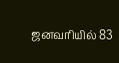ஜனவரியில் 83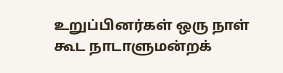உறுப்பினர்கள் ஒரு நாள் கூட நாடாளுமன்றக்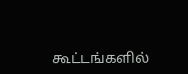கூட்டங்களில்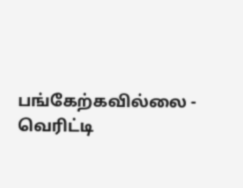பங்கேற்கவில்லை - வெரிட்டி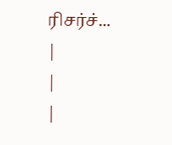ரிசர்ச்...
|
|
|